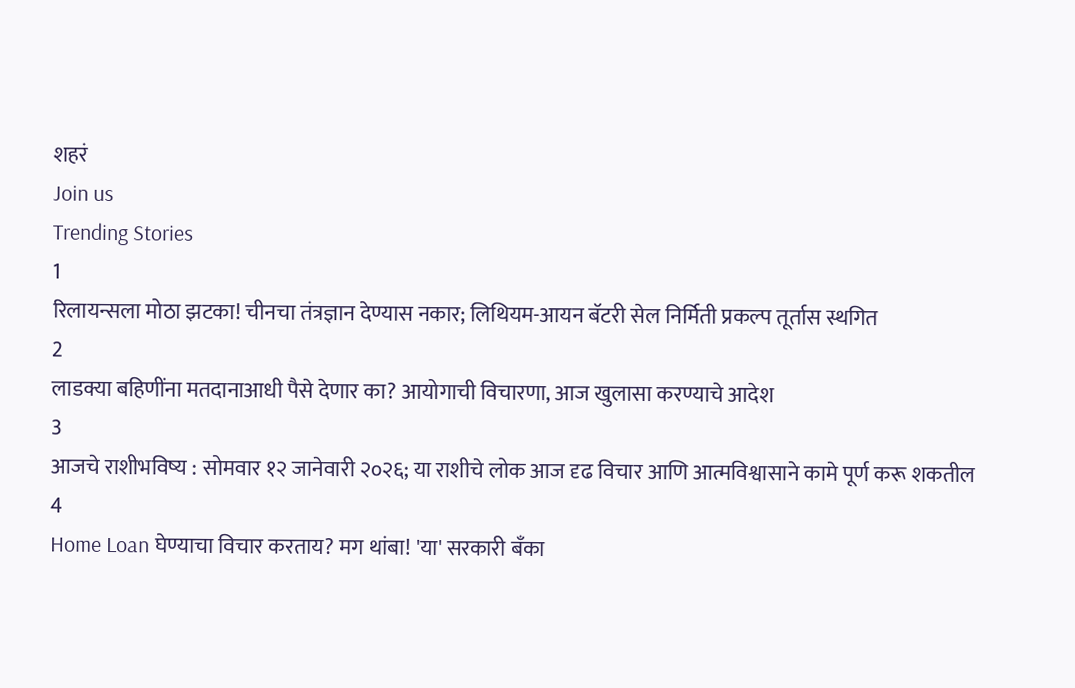शहरं
Join us
Trending Stories
1
रिलायन्सला मोठा झटका! चीनचा तंत्रज्ञान देण्यास नकार; लिथियम-आयन बॅटरी सेल निर्मिती प्रकल्प तूर्तास स्थगित
2
लाडक्या बहिणींना मतदानाआधी पैसे देणार का? आयोगाची विचारणा, आज खुलासा करण्याचे आदेश
3
आजचे राशीभविष्य : सोमवार १२ जानेवारी २०२६; या राशीचे लोक आज दृढ विचार आणि आत्मविश्वासाने कामे पूर्ण करू शकतील
4
Home Loan घेण्याचा विचार करताय? मग थांबा! 'या' सरकारी बँका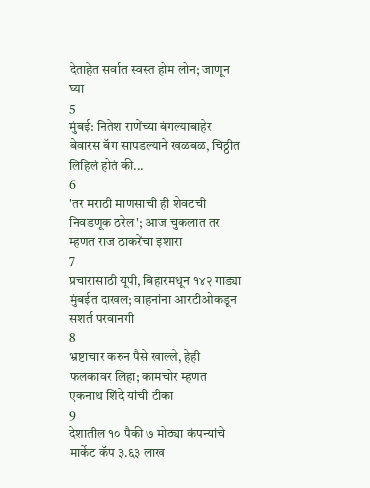देताहेत सर्वात स्वस्त होम लोन; जाणून घ्या
5
मुंबई: नितेश राणेंच्या बंगल्याबाहेर बेवारस बॅग सापडल्याने खळबळ, चिठ्ठीत लिहिलं होतं की...
6
'तर मराठी माणसाची ही शेवटची निवडणूक ठरेल'; आज चुकलात तर म्हणत राज ठाकरेंचा इशारा
7
प्रचारासाठी यूपी, बिहारमधून १४२ गाड्या मुंबईत दाखल; वाहनांना आरटीओकडून सशर्त परवानगी
8
भ्रष्टाचार करुन पैसे खाल्ले, हेही फलकावर लिहा; कामचोर म्हणत एकनाथ शिंदे यांची टीका
9
देशातील १० पैकी ७ मोठ्या कंपन्यांचे मार्केट कॅप ३.६३ लाख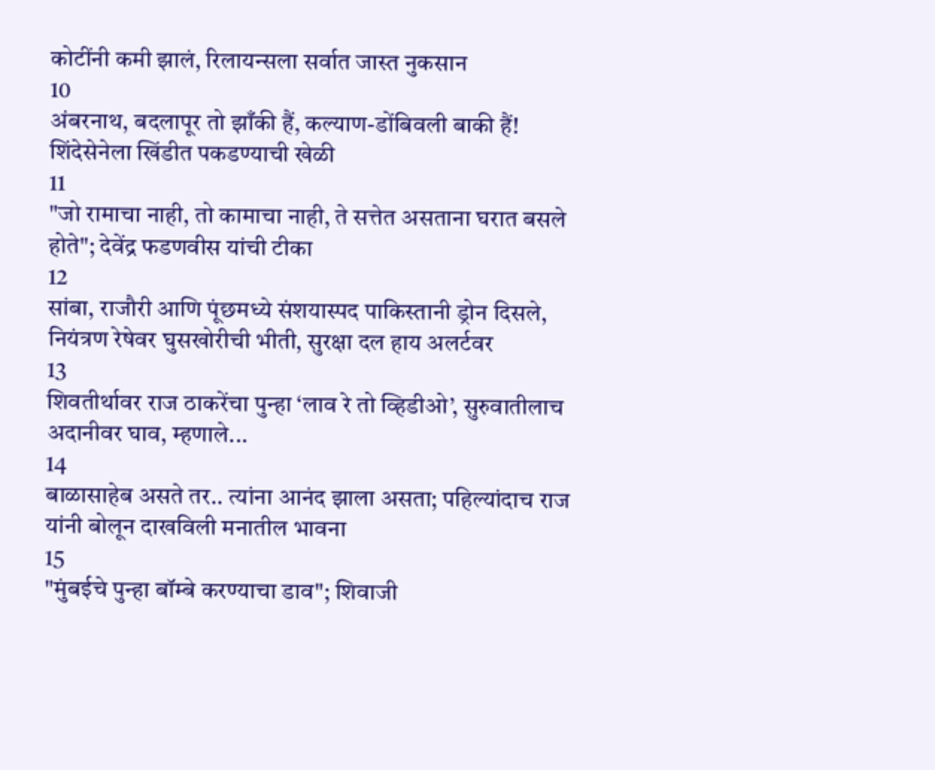कोटींनी कमी झालं, रिलायन्सला सर्वात जास्त नुकसान
10
अंबरनाथ, बदलापूर तो झाँकी हैं, कल्याण-डोंबिवली बाकी हैं! शिंदेसेनेला खिंडीत पकडण्याची खेळी
11
"जो रामाचा नाही, तो कामाचा नाही, ते सत्तेत असताना घरात बसले होते"; देवेंद्र फडणवीस यांची टीका
12
सांबा, राजौरी आणि पूंछमध्ये संशयास्पद पाकिस्तानी ड्रोन दिसले, नियंत्रण रेषेवर घुसखोरीची भीती, सुरक्षा दल हाय अलर्टवर
13
शिवतीर्थावर राज ठाकरेंचा पुन्हा ‘लाव रे तो व्हिडीओ’, सुरुवातीलाच अदानीवर घाव, म्हणाले...
14
बाळासाहेब असते तर.. त्यांना आनंद झाला असता; पहिल्यांदाच राज यांनी बोलून दाखविली मनातील भावना
15
"मुंबईचे पुन्हा बॉम्बे करण्याचा डाव"; शिवाजी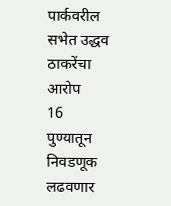पार्कवरील सभेत उद्धव ठाकरेंचा आरोप
16
पुण्यातून निवडणूक लढवणार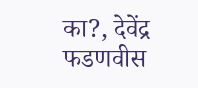का?, देवेंद्र फडणवीस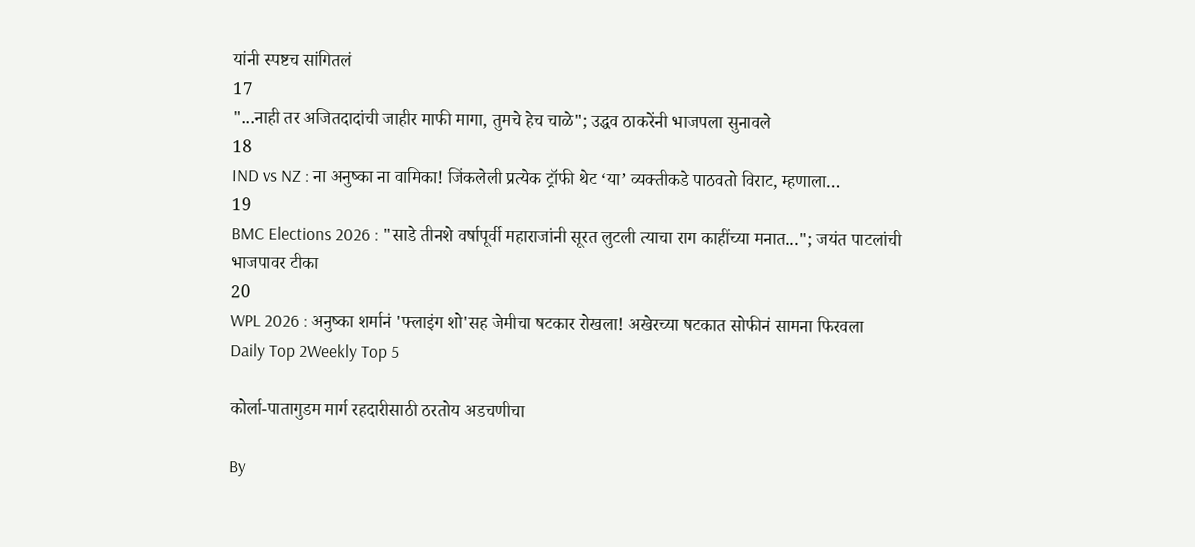यांनी स्पष्टच सांगितलं
17
"...नाही तर अजितदादांची जाहीर माफी मागा, तुमचे हेच चाळे"; उद्धव ठाकरेंनी भाजपला सुनावले
18
IND vs NZ : ना अनुष्का ना वामिका! जिंकलेली प्रत्येक ट्रॉफी थेट ‘या’ व्यक्तीकडे पाठवतो विराट, म्हणाला…
19
BMC Elections 2026 : "साडे तीनशे वर्षापूर्वी महाराजांनी सूरत लुटली त्याचा राग काहींच्या मनात..."; जयंत पाटलांची भाजपावर टीका
20
WPL 2026 : अनुष्का शर्मानं 'फ्लाइंग शो'सह जेमीचा षटकार रोखला! अखेरच्या षटकात सोफीनं सामना फिरवला
Daily Top 2Weekly Top 5

कोर्ला-पातागुडम मार्ग रहदारीसाठी ठरतोय अडचणीचा

By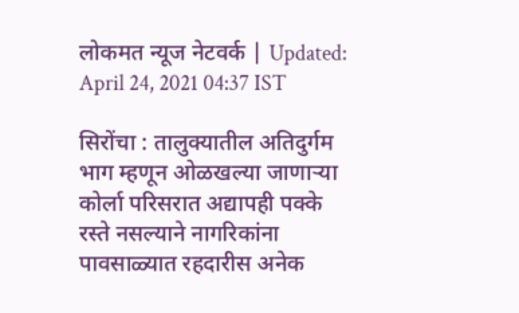लोकमत न्यूज नेटवर्क | Updated: April 24, 2021 04:37 IST

सिरोंचा : तालुक्यातील अतिदुर्गम भाग म्हणून ओळखल्या जाणाऱ्या कोर्ला परिसरात अद्यापही पक्के रस्ते नसल्याने नागरिकांना पावसाळ्यात रहदारीस अनेक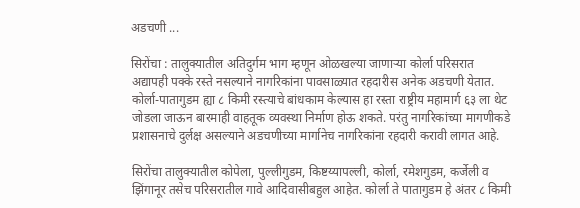अडचणी ...

सिरोंचा : तालुक्यातील अतिदुर्गम भाग म्हणून ओळखल्या जाणाऱ्या कोर्ला परिसरात अद्यापही पक्के रस्ते नसल्याने नागरिकांना पावसाळ्यात रहदारीस अनेक अडचणी येतात. कोर्ला-पातागुडम ह्या ८ किमी रस्त्याचे बांधकाम केल्यास हा रस्ता राष्ट्रीय महामार्ग ६३ ला थेट जोडला जाऊन बारमाही वाहतूक व्यवस्था निर्माण होऊ शकते. परंतु नागरिकांच्या मागणीकडे प्रशासनाचे दुर्लक्ष असल्याने अडचणीच्या मार्गानेच नागरिकांना रहदारी करावी लागत आहे.

सिरोंचा तालुक्यातील कोपेला, पुल्लीगुडम, किष्टय्यापल्ली, कोर्ला, रमेशगुडम, कर्जेली व झिंगानूर तसेच परिसरातील गावे आदिवासीबहुल आहेत. कोर्ला ते पातागुडम हे अंतर ८ किमी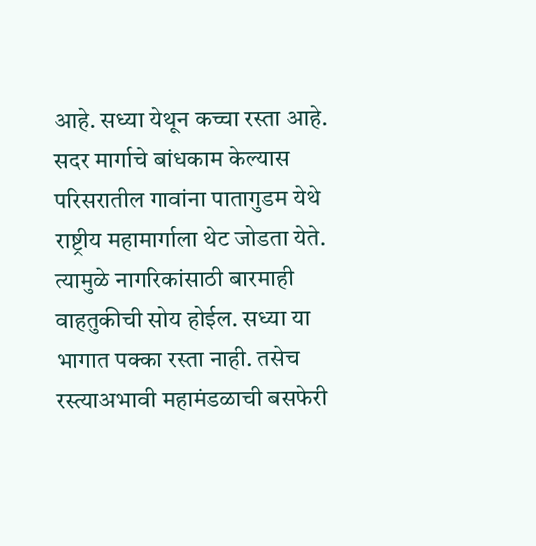आहे. सध्या येथून कच्चा रस्ता आहे. सदर मार्गाचे बांधकाम केल्यास परिसरातील गावांना पातागुडम येथे राष्ट्रीय महामार्गाला थेट जोडता येते. त्यामुळे नागरिकांसाठी बारमाही वाहतुकीची सोय होईल. सध्या या भागात पक्का रस्ता नाही. तसेच रस्त्याअभावी महामंडळाची बसफेरी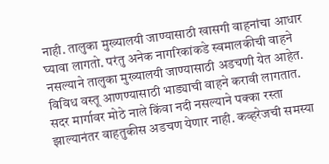नाही. तालुका मुख्यालयी जाण्यासाठी खासगी वाहनांचा आधार घ्यावा लागतो. परंतु अनेक नागरिकांकडे स्वमालकीची वाहने नसल्याने तालुका मुख्यालयी जाण्यासाठी अडचणी येत आहेत. विविध वस्तू आणण्यासाठी भाड्याची वाहने करावी लागतात. सदर मार्गावर मोठे नाले किंवा नदी नसल्याने पक्का रस्ता झाल्यानंतर वाहतुकीस अडचण येणार नाही. कव्हरेजची समस्या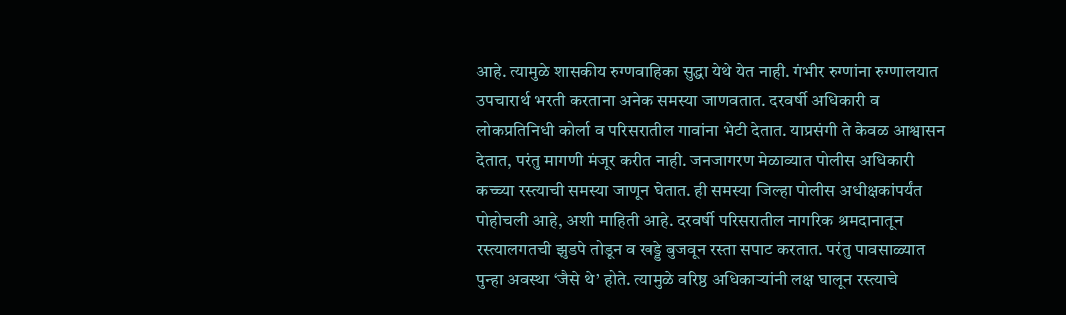आहे. त्यामुळे शासकीय रुग्णवाहिका सुद्धा येथे येत नाही. गंभीर रुग्णांना रुग्णालयात उपचारार्थ भरती करताना अनेक समस्या जाणवतात. दरवर्षी अधिकारी व लोकप्रतिनिधी कोर्ला व परिसरातील गावांना भेटी देतात. याप्रसंगी ते केवळ आश्वासन देतात, परंतु मागणी मंजूर करीत नाही. जनजागरण मेळाव्यात पोलीस अधिकारी कच्च्या रस्त्याची समस्या जाणून घेतात. ही समस्या जिल्हा पोलीस अधीक्षकांपर्यंत पोहोचली आहे, अशी माहिती आहे. दरवर्षी परिसरातील नागरिक श्रमदानातून रस्त्यालगतची झुडपे तोडून व खड्डे बुजवून रस्ता सपाट करतात. परंतु पावसाळ्यात पुन्हा अवस्था ‘जैसे थे’ होते. त्यामुळे वरिष्ठ अधिकाऱ्यांनी लक्ष घालून रस्त्याचे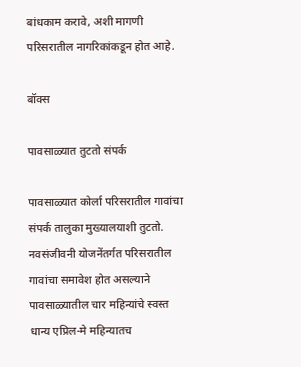बांधकाम करावे, अशी मागणी परिसरातील नागरिकांकडून होत आहे.

बॉक्स

पावसाळ्यात तुटतो संपर्क

पावसाळ्यात कोर्ला परिसरातील गावांचा संपर्क तालुका मुख्यालयाशी तुटतो. नवसंजीवनी योजनेंतर्गत परिसरातील गावांचा समावेश होत असल्याने पावसाळ्यातील चार महिन्यांचे स्वस्त धान्य एप्रिल-मे महिन्यातच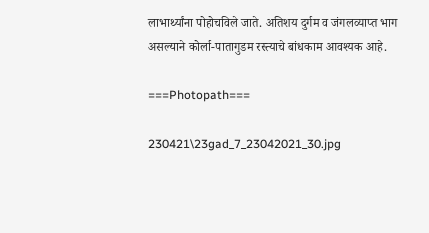लाभार्थ्यांना पोहोचविले जाते. अतिशय दुर्गम व जंगलव्याप्त भाग असल्याने कोर्ला-पातागुडम रस्त्याचे बांधकाम आवश्यक आहे.

===Photopath===

230421\23gad_7_23042021_30.jpg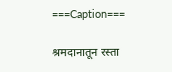===Caption===

श्रमदानातून रस्ता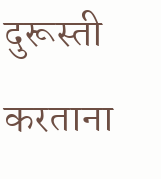दुरूस्ती करताना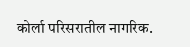कोर्ला परिसरातील नागरिक.